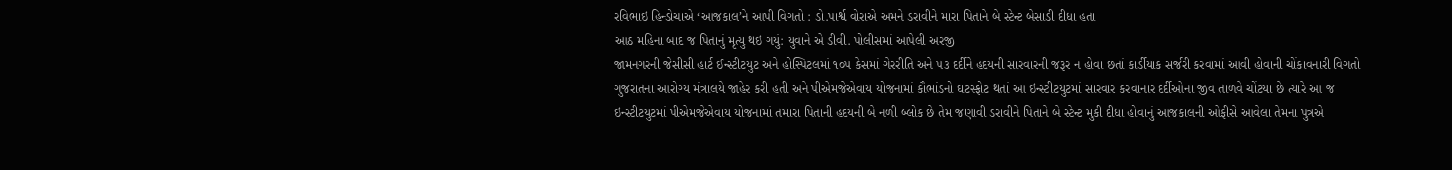રવિભાઇ હિન્ડોચાએ ‘આજકાલ’ને આપી વિગતો : ડો.પાર્શ્વ વોરાએ અમને ડરાવીને મારા પિતાને બે સ્ટેન્ટ બેસાડી દીધા હતા
આઠ મહિના બાદ જ પિતાનું મૃત્યુ થઇ ગયું: યુવાને એ ડીવી. પોલીસમાં આપેલી અરજી
જામનગરની જેસીસી હાર્ટ ઈન્સ્ટીટયુટ અને હોસ્પિટલમાં ૧૦૫ કેસમાં ગેરરીતિ અને ૫૩ દર્દીને હદયની સારવારની જરૂર ન હોવા છતાં કાર્ડીયાક સર્જરી કરવામાં આવી હોવાની ચોંકાવનારી વિગતો ગુજરાતના આરોગ્ય મંત્રાલયે જાહેર કરી હતી અને પીએમજેએવાય યોજનામાં કૌભાંડનો ઘટસ્ફોટ થતાં આ ઇન્સ્ટીટયુટમાં સારવાર કરવાનાર દર્દીઓના જીવ તાળવે ચોંટયા છે ત્યારે આ જ ઇન્સ્ટીટયુટમાં પીએમજેએવાય યોજનામાં તમારા પિતાની હદયની બે નળી બ્લોક છે તેમ જણાવી ડરાવીને પિતાને બે સ્ટેન્ટ મુકી દીધા હોવાનું આજકાલની ઓફીસે આવેલા તેમના પુત્રએ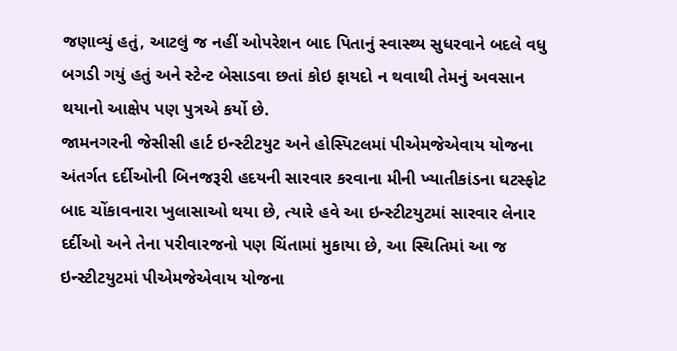જણાવ્યું હતું, આટલું જ નહીં ઓપરેશન બાદ પિતાનું સ્વાસ્થ્ય સુધરવાને બદલે વધુ બગડી ગયું હતું અને સ્ટેન્ટ બેસાડવા છતાં કોઇ ફાયદો ન થવાથી તેમનું અવસાન થયાનો આક્ષેપ પણ પુત્રએ કર્યો છે.
જામનગરની જેસીસી હાર્ટ ઇન્સ્ટીટયુટ અને હોસ્પિટલમાં પીએમજેએવાય યોજના અંતર્ગત દર્દીઓની બિનજરૂરી હદયની સારવાર કરવાના મીની ખ્યાતીકાંડના ઘટસ્ફોટ બાદ ચોંકાવનારા ખુલાસાઓ થયા છે, ત્યારે હવે આ ઇન્સ્ટીટયુટમાં સારવાર લેનાર દર્દીઓ અને તેના પરીવારજનો પણ ચિંતામાં મુકાયા છે, આ સ્થિતિમાં આ જ ઇન્સ્ટીટયુટમાં પીએમજેએવાય યોજના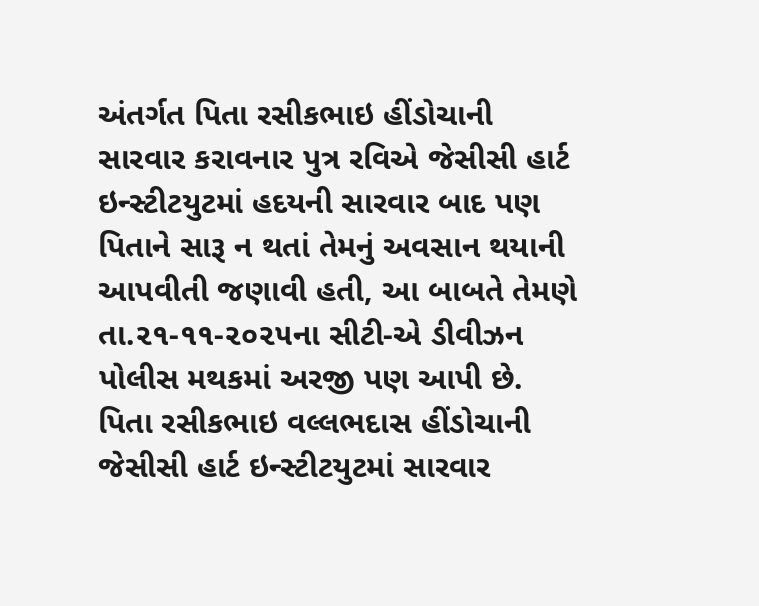અંતર્ગત પિતા રસીકભાઇ હીંડોચાની સારવાર કરાવનાર પુત્ર રવિએ જેસીસી હાર્ટ ઇન્સ્ટીટયુટમાં હદયની સારવાર બાદ પણ પિતાને સારૂ ન થતાં તેમનું અવસાન થયાની આપવીતી જણાવી હતી, આ બાબતે તેમણે તા.૨૧-૧૧-૨૦૨૫ના સીટી-એ ડીવીઝન પોલીસ મથકમાં અરજી પણ આપી છે.
પિતા રસીકભાઇ વલ્લભદાસ હીંડોચાની જેસીસી હાર્ટ ઇન્સ્ટીટયુટમાં સારવાર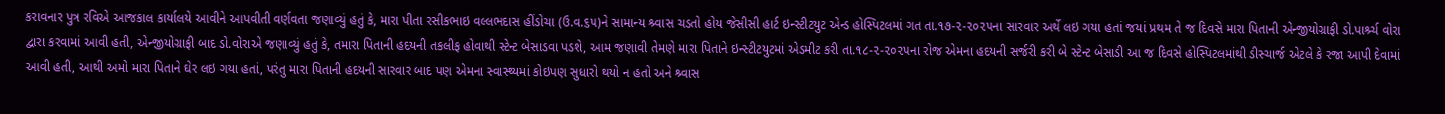કરાવનાર પુત્ર રવિએ આજકાલ કાર્યાલયે આવીને આપવીતી વર્ણવતા જણાવ્યું હતું કે, મારા પીતા રસીકભાઇ વલ્લભદાસ હીંડોચા (ઉ.વ.૬૫)ને સામાન્ય શ્ર્વાસ ચડતો હોય જેસીસી હાર્ટ ઇન્સ્ટીટયુટ એન્ડ હોસ્પિટલમાં ગત તા.૧૭-૨-૨૦૨૫ના સારવાર અર્થે લઇ ગયા હતાં જયાં પ્રથમ તે જ દિવસે મારા પિતાની એન્જીયોગ્રાફી ડો.પાર્શ્ર્ચ વોરા દ્વારા કરવામાં આવી હતી, એન્જીયોગ્રાફી બાદ ડો.વોરાએ જણાવ્યું હતું કે, તમારા પિતાની હદયની તકલીફ હોવાથી સ્ટેન્ટ બેસાડવા પડશે, આમ જણાવી તેમણે મારા પિતાને ઇન્સ્ટીટયુટમાં એડમીટ કરી તા.૧૮-૨-૨૦૨૫ના રોજ એમના હદયની સર્જરી કરી બે સ્ટેન્ટ બેસાડી આ જ દિવસે હોસ્પિટલમાંથી ડીસ્ચાર્જ એટલે કે રજા આપી દેવામાં આવી હતી, આથી અમો મારા પિતાને ઘેર લઇ ગયા હતાં, પરંતુ મારા પિતાની હદયની સારવાર બાદ પણ એમના સ્વાસ્થ્યમાં કોઇપણ સુધારો થયો ન હતો અને શ્ર્વાસ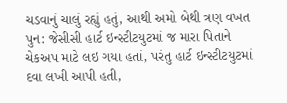ચડવાનું ચાલું રહ્યું હતું, આથી અમો બેથી ત્રણ વખત પુન: જેસીસી હાર્ટ ઇન્સ્ટીટયુટમાં જ મારા પિતાને ચેકઅપ માટે લઇ ગયા હતાં, પરંતુ હાર્ટ ઇન્સ્ટીટયુટમાં દવા લખી આપી હતી,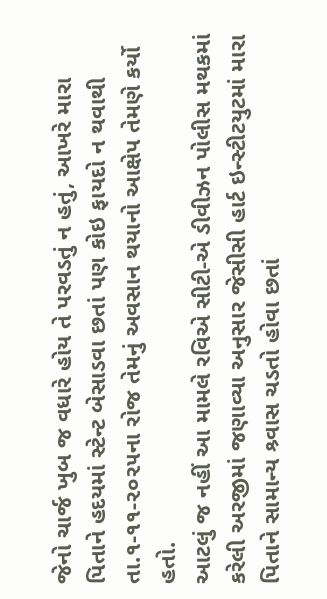જેનો ચાર્જ ખુબ જ વધારે હોય તે પરવડતું ન હતું, આખરે મારા પિતાને હદયમાં સ્ટેન્ટ બેસાડવા છતાં પણ કોઇ ફાયદો ન થવાથી તા.૧-૧૧-૨૦૨૫ના રોજ તેમનું અવસાન થયાનો આક્ષેપ તેમણે કર્યો હતો.
આટલું જ નહીં આ મામલે રવિએ સીટી-એ ડીવીઝન પોલીસ મથકમાં કરેલી અરજીમાં જણાવ્યા અનુસાર જેસીસી હાર્ટ ઇન્સ્ટીટયુટમાં મારા પિતાને સામાન્ય શ્ર્વાસ ચડતો હોવા છતાં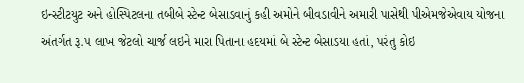ઇન્સ્ટીટયુટ અને હોસ્પિટલના તબીબે સ્ટેન્ટ બેસાડવાનું કહી અમોને બીવડાવીને અમારી પાસેથી પીએમજેએવાય યોજના અંતર્ગત રૂ.૫ લાખ જેટલો ચાર્જ લઇને મારા પિતાના હદયમાં બે સ્ટેન્ટ બેસાડયા હતાં, પરંતુ કોઇ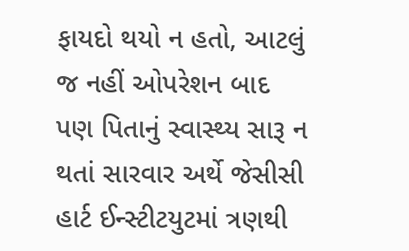ફાયદો થયો ન હતો, આટલું જ નહીં ઓપરેશન બાદ પણ પિતાનું સ્વાસ્થ્ય સારૂ ન થતાં સારવાર અર્થે જેસીસી હાર્ટ ઈન્સ્ટીટયુટમાં ત્રણથી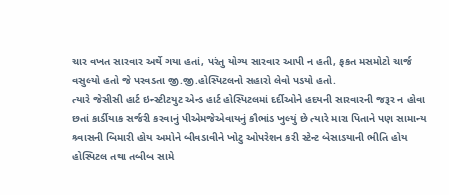ચાર વખત સારવાર અર્થે ગયા હતાં, પરંતુ યોગ્ય સારવાર આપી ન હતી, ફકત મસમોટો ચાર્જ વસુલ્યો હતો જે પરવડતા જી.જી.હોસ્પિટલનો સહારો લેવો પડયો હતો.
ત્યારે જેસીસી હાર્ટ ઇન્સ્ટીટયુટ એન્ડ હાર્ટ હોસ્પિટલમાં દર્દીઓને હદયની સારવારની જરૂર ન હોવા છતાં કાર્ડીયાક સર્જરી કરવાનું પીએમજેએવાયનું કૌભાંડ ખુલ્યું છે ત્યારે મારા પિતાને પણ સામાન્ય શ્ર્વાસની બિમારી હોય અમોને બીવડાવીને ખોટુ ઓપરેશન કરી સ્ટેન્ટ બેસાડયાની ભીતિ હોય હોસ્પિટલ તથા તબીબ સામે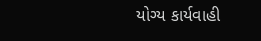યોગ્ય કાર્યવાહી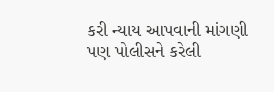કરી ન્યાય આપવાની માંગણી પણ પોલીસને કરેલી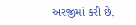અરજીમાં કરી છે.